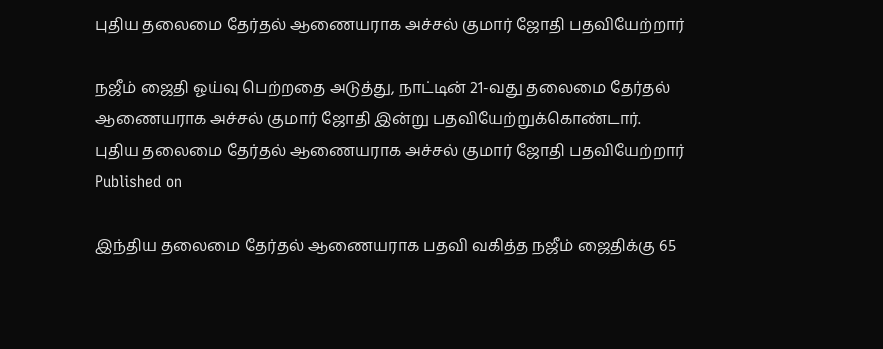புதிய தலைமை தேர்தல் ஆணையராக அச்சல் குமார் ஜோதி பதவியேற்றார்

நஜீம் ஜைதி ஓய்வு பெற்றதை அடுத்து, நாட்டின் 21-வது தலைமை தேர்தல் ஆணையராக அச்சல் குமார் ஜோதி இன்று பதவியேற்றுக்கொண்டார்.
புதிய தலைமை தேர்தல் ஆணையராக அச்சல் குமார் ஜோதி பதவியேற்றார்
Published on

இந்திய தலைமை தேர்தல் ஆணையராக பதவி வகித்த நஜீம் ஜைதிக்கு 65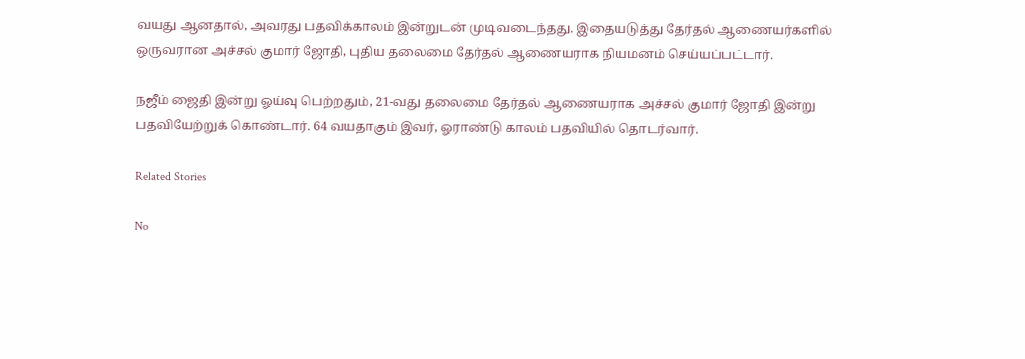வயது ஆனதால், அவரது பதவிக்காலம் இன்றுடன் முடிவடைந்தது. இதையடுத்து தேர்தல் ஆணையர்களில் ஒருவரான அச்சல் குமார் ஜோதி, புதிய தலைமை தேர்தல் ஆணையராக நியமனம் செய்யப்பட்டார்.

நஜீம் ஜைதி இன்று ஓய்வு பெற்றதும், 21-வது தலைமை தேர்தல் ஆணையராக அச்சல் குமார் ஜோதி இன்று பதவியேற்றுக் கொண்டார். 64 வயதாகும் இவர், ஓராண்டு காலம் பதவியில் தொடர்வார்.

Related Stories

No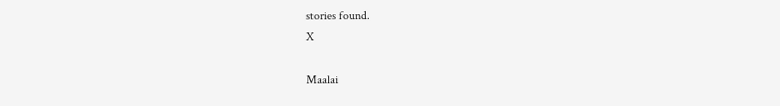stories found.
X

Maalai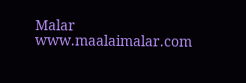Malar
www.maalaimalar.com